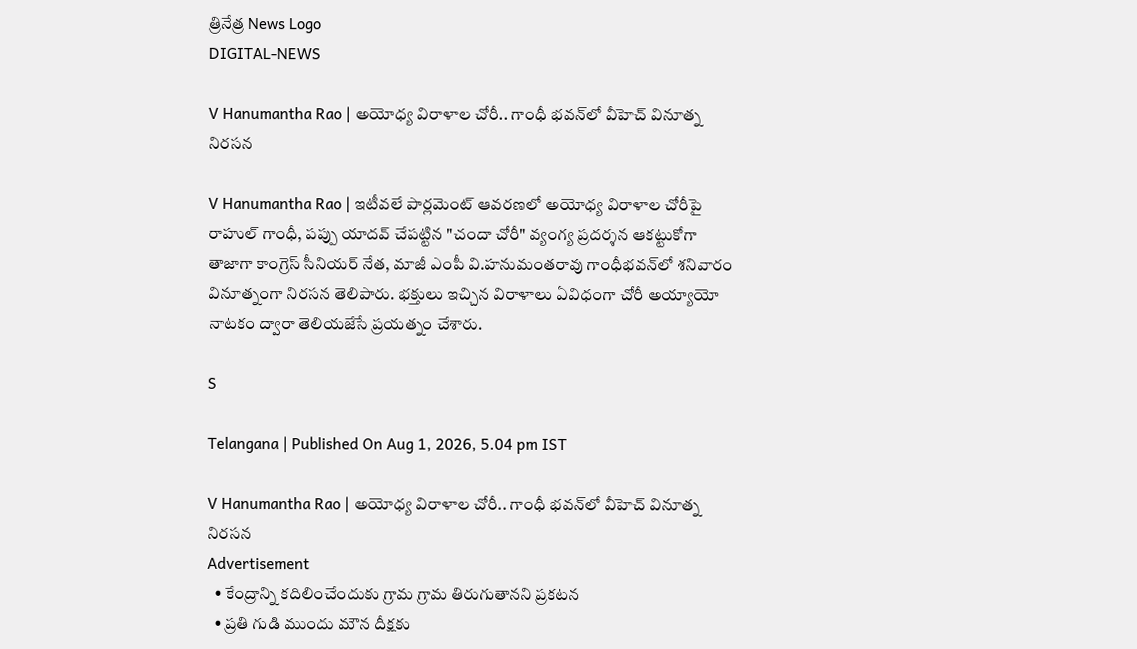త్రినేత్ర News Logo
DIGITAL-NEWS

V Hanumantha Rao | అయోధ్య విరాళాల చోరీ.. గాంధీ భ‌వ‌న్‌లో వీహెచ్ వినూత్న నిర‌స‌న

V Hanumantha Rao | ఇటీవ‌లే పార్లమెంట్ ఆవరణలో అయోధ్య‌ విరాళాల చోరీపై రాహుల్ గాంధీ, పప్పు యాదవ్ చేప‌ట్టిన "చందా చోరీ" వ్యంగ్య ప్రదర్శన ఆక‌ట్టుకోగా తాజాగా కాంగ్రెస్ సీనియర్ నేత, మాజీ ఎంపీ వి.హనుమంతరావు గాంధీభ‌వ‌న్‌లో శ‌నివారం వినూత్నంగా నిర‌స‌న తెలిపారు. భక్తులు ఇచ్చిన విరాళాలు ఏవిధంగా చోరీ అయ్యాయో నాటకం ద్వారా తెలియజేసే ప్రయత్నం చేశారు.

S

Telangana | Published On Aug 1, 2026, 5.04 pm IST

V Hanumantha Rao | అయోధ్య విరాళాల చోరీ.. గాంధీ భ‌వ‌న్‌లో వీహెచ్ వినూత్న నిర‌స‌న
Advertisement
  • కేంద్రాన్ని క‌దిలించేందుకు గ్రామ గ్రామ తిరుగుతాన‌ని ప్ర‌క‌ట‌న‌
  • ప్ర‌తి గుడి ముందు మౌన దీక్ష‌కు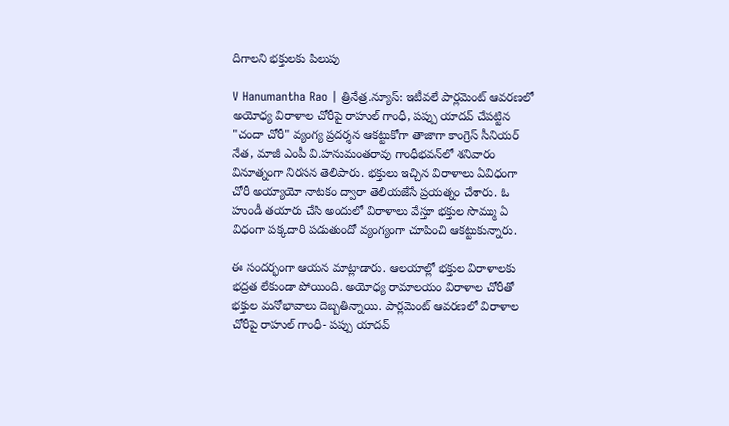దిగాల‌ని భ‌క్తుల‌కు పిలుపు

V Hanumantha Rao | త్రినేత్ర‌.న్యూస్‌: ఇటీవ‌లే పార్లమెంట్ ఆవరణలో అయోధ్య‌ విరాళాల చోరీపై రాహుల్ గాంధీ, పప్పు యాదవ్ చేప‌ట్టిన "చందా చోరీ" వ్యంగ్య ప్రదర్శన ఆక‌ట్టుకోగా తాజాగా కాంగ్రెస్ సీనియర్ నేత, మాజీ ఎంపీ వి.హనుమంతరావు గాంధీభ‌వ‌న్‌లో శ‌నివారం వినూత్నంగా నిర‌స‌న తెలిపారు. భక్తులు ఇచ్చిన విరాళాలు ఏవిధంగా చోరీ అయ్యాయో నాటకం ద్వారా తెలియజేసే ప్రయత్నం చేశారు. ఓ హుండీ త‌యారు చేసి అందులో విరాళాలు వేస్తూ భక్తుల సొమ్ము ఏ విధంగా పక్కదారి పడుతుందో వ్యంగ్యంగా చూపించి ఆకట్టుకున్నారు.

ఈ సంద‌ర్భంగా ఆయ‌న మాట్లాడారు. ఆలయాల్లో భక్తుల విరాళాలకు భద్ర‌త‌ లేకుండా పోయింది. అయోధ్య రామాలయం విరాళాల చోరీతో భక్తుల మనోభావాలు దెబ్బతిన్నాయి. పార్లమెంట్ ఆవరణలో విరాళాల చోరీపై రాహుల్ గాంధీ- పప్పు యాదవ్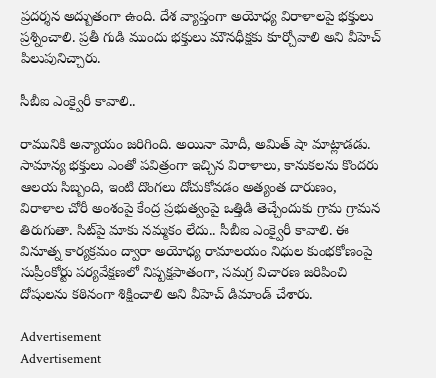ప్రదర్శన అద్బుతంగా ఉంది. దేశ వ్యాప్తంగా అయోధ్య విరాళాల‌పై భక్తులు ప్రశ్నించాలి. ప్రతీ గుడి ముందు భక్తులు మౌనధీక్షకు కూర్చోవాలి అని వీహెచ్ పిలుపునిచ్చారు.

సీబీఐ ఎంక్వైరీ కావాలి..

రామునికి అన్యాయం జరిగింది. అయినా మోదీ, అమిత్ షా మాట్లాడడు. సామాన్య భక్తులు ఎంతో పవిత్రంగా ఇచ్చిన విరాళాలు, కానుకలను కొందరు ఆలయ సిబ్బంది, ఇంటి దొంగలు దోచుకోవడం అత్యంత దారుణం, విరాళాల చోరీ అంశంపై కేంద్ర ప్రభుత్వంపై ఒత్తిడి తెచ్చేందుకు గ్రామ గ్రామన తిరుగుతా. సిట్‌పై మాకు నమ్మకం లేదు.. సీబీఐ ఎంక్వైరీ కావాలి. ఈ వినూత్న కార్యక్రమం ద్వారా అయోధ్య రామాలయం నిధుల కుంభకోణంపై సుప్రీంకోర్టు పర్యవేక్షణలో నిష్పక్షపాతంగా, సమగ్ర విచారణ జరిపించి దోషులను కఠినంగా శిక్షించాలి అని వీహెచ్ డిమాండ్ చేశారు.

Advertisement
Advertisement